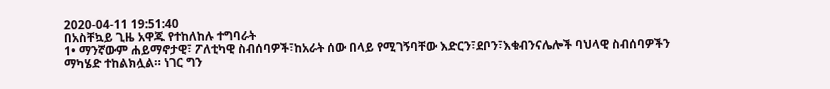2020-04-11 19:51:40
በአስቸኳይ ጊዜ አዋጁ የተከለከሉ ተግባራት
1• ማንኛውም ሐይማኖታዊ፣ ፖለቲካዊ ስብሰባዎች፣ከአራት ሰው በላይ የሚገኝባቸው እድርን፣ደቦን፣እቁብንናሌሎች ባህላዊ ስብሰባዎችን ማካሄድ ተከልክሏል። ነገር ግን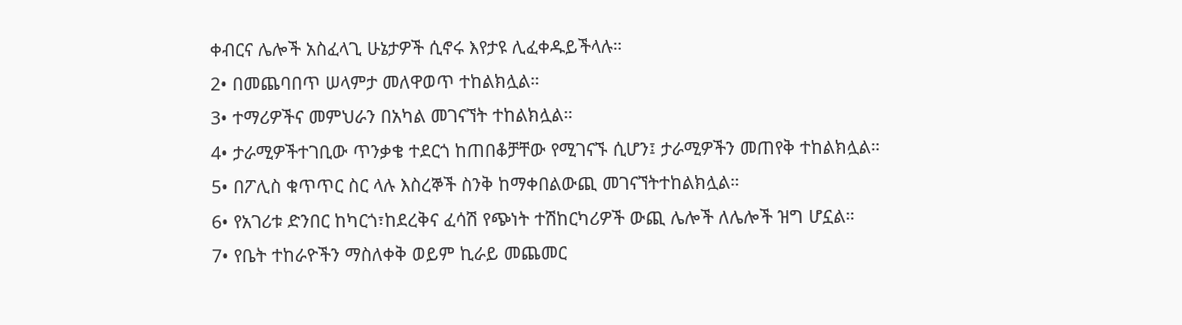ቀብርና ሌሎች አስፈላጊ ሁኔታዎች ሲኖሩ እየታዩ ሊፈቀዱይችላሉ።
2• በመጨባበጥ ሠላምታ መለዋወጥ ተከልክሏል።
3• ተማሪዎችና መምህራን በአካል መገናኘት ተከልክሏል።
4• ታራሚዎችተገቢው ጥንቃቄ ተደርጎ ከጠበቆቻቸው የሚገናኙ ሲሆን፤ ታራሚዎችን መጠየቅ ተከልክሏል።
5• በፖሊስ ቁጥጥር ስር ላሉ እስረኞች ስንቅ ከማቀበልውጪ መገናኘትተከልክሏል።
6• የአገሪቱ ድንበር ከካርጎ፣ከደረቅና ፈሳሽ የጭነት ተሽከርካሪዎች ውጪ ሌሎች ለሌሎች ዝግ ሆኗል።
7• የቤት ተከራዮችን ማስለቀቅ ወይም ኪራይ መጨመር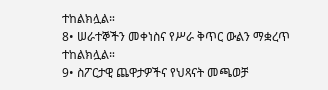ተከልክሏል።
8• ሠራተኞችን መቀነስና የሥራ ቅጥር ውልን ማቋረጥ ተከልክሏል።
9• ስፖርታዊ ጨዋታዎችና የህጻናት መጫወቻ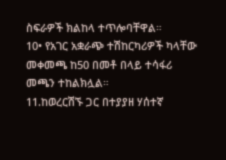ስፍራዎች ክልከላ ተጥሎባቸዋል።
10• የአገር አቋራጭ ተሽከርካሪዎች ካላቸው መቀመጫ ከ50 በመቶ በላይ ተሳፋሪ መጫን ተከልክሏል።
11.ከወረርሽኙ ጋር በተያያዘ ሃሰተኛ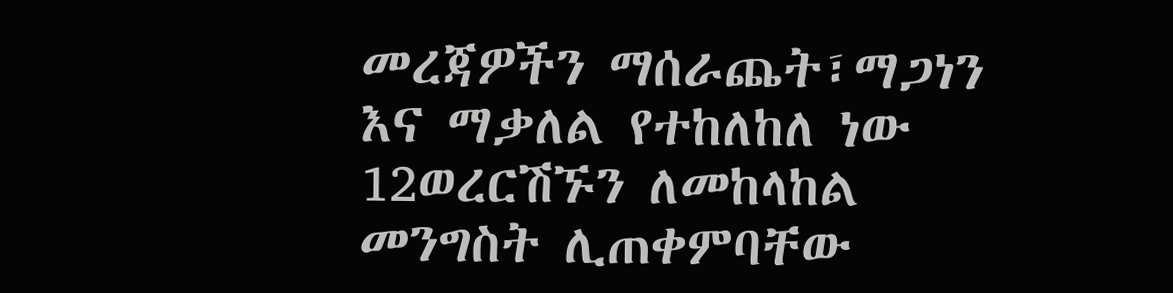መረጃዎችን ማሰራጨት፣ማጋነን እና ማቃለል የተከለከለ ነው
12ወረርሽኙን ለመከላከል መንግስት ሊጠቀምባቸው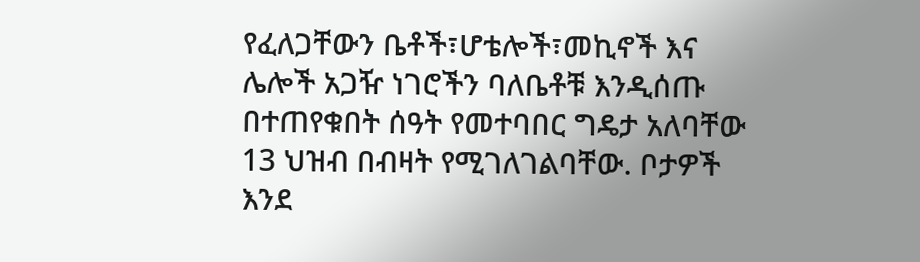የፈለጋቸውን ቤቶች፣ሆቴሎች፣መኪኖች እና ሌሎች አጋዥ ነገሮችን ባለቤቶቹ እንዲሰጡ በተጠየቁበት ሰዓት የመተባበር ግዴታ አለባቸው
13 ህዝብ በብዛት የሚገለገልባቸው. ቦታዎች እንደ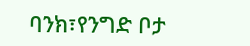ባንክ፣የንግድ ቦታ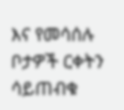እና የመሳሰሉ ቦታዎች ርቀትን ሳይጠብቁ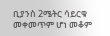ቢያንስ 2ሜትር ሳይርቁ መቀመጥም ሆነ መቆም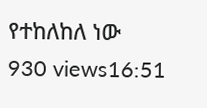የተከለከለ ነው
930 views16:51